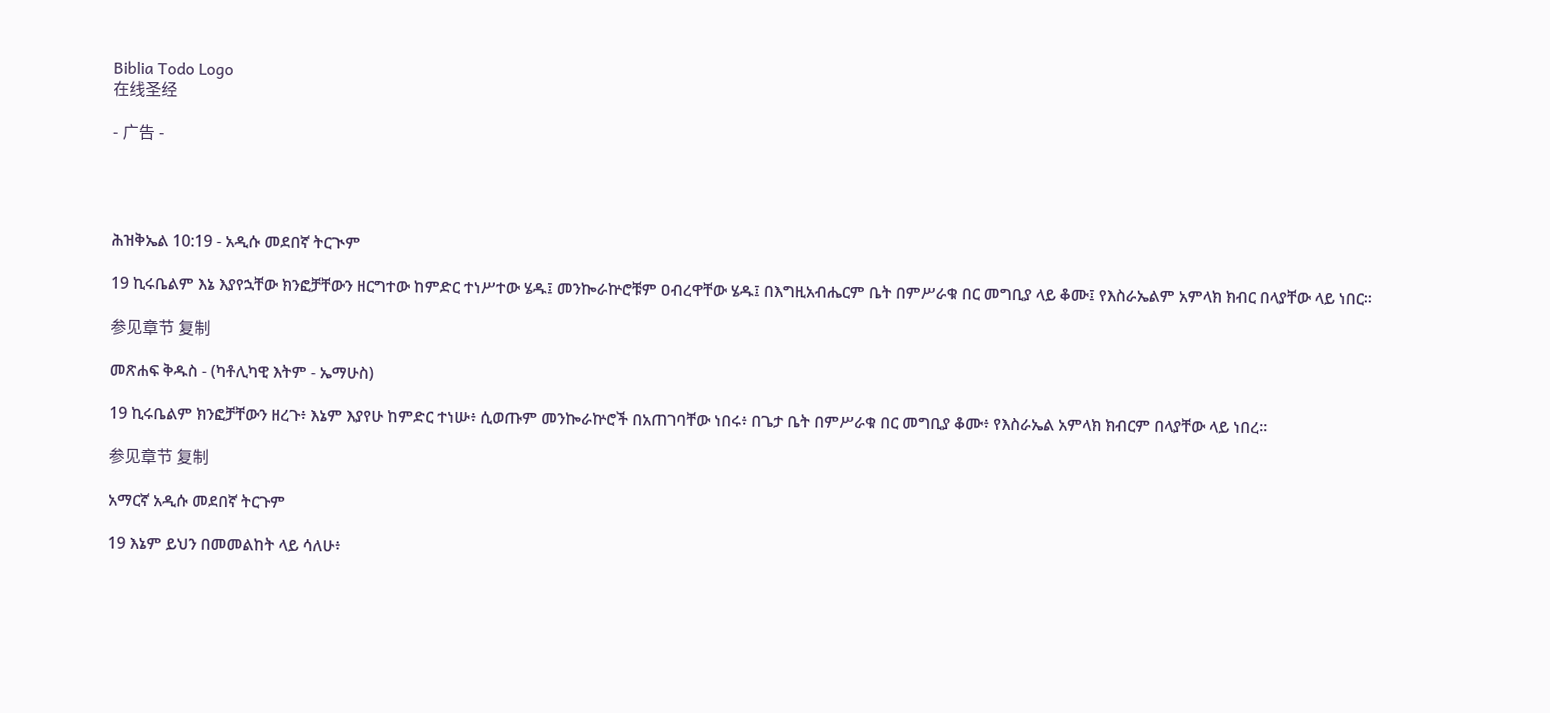Biblia Todo Logo
在线圣经

- 广告 -




ሕዝቅኤል 10:19 - አዲሱ መደበኛ ትርጒም

19 ኪሩቤልም እኔ እያየኋቸው ክንፎቻቸውን ዘርግተው ከምድር ተነሥተው ሄዱ፤ መንኰራኵሮቹም ዐብረዋቸው ሄዱ፤ በእግዚአብሔርም ቤት በምሥራቁ በር መግቢያ ላይ ቆሙ፤ የእስራኤልም አምላክ ክብር በላያቸው ላይ ነበር።

参见章节 复制

መጽሐፍ ቅዱስ - (ካቶሊካዊ እትም - ኤማሁስ)

19 ኪሩቤልም ክንፎቻቸውን ዘረጉ፥ እኔም እያየሁ ከምድር ተነሡ፥ ሲወጡም መንኰራኵሮች በአጠገባቸው ነበሩ፥ በጌታ ቤት በምሥራቁ በር መግቢያ ቆሙ፥ የእስራኤል አምላክ ክብርም በላያቸው ላይ ነበረ።

参见章节 复制

አማርኛ አዲሱ መደበኛ ትርጉም

19 እኔም ይህን በመመልከት ላይ ሳለሁ፥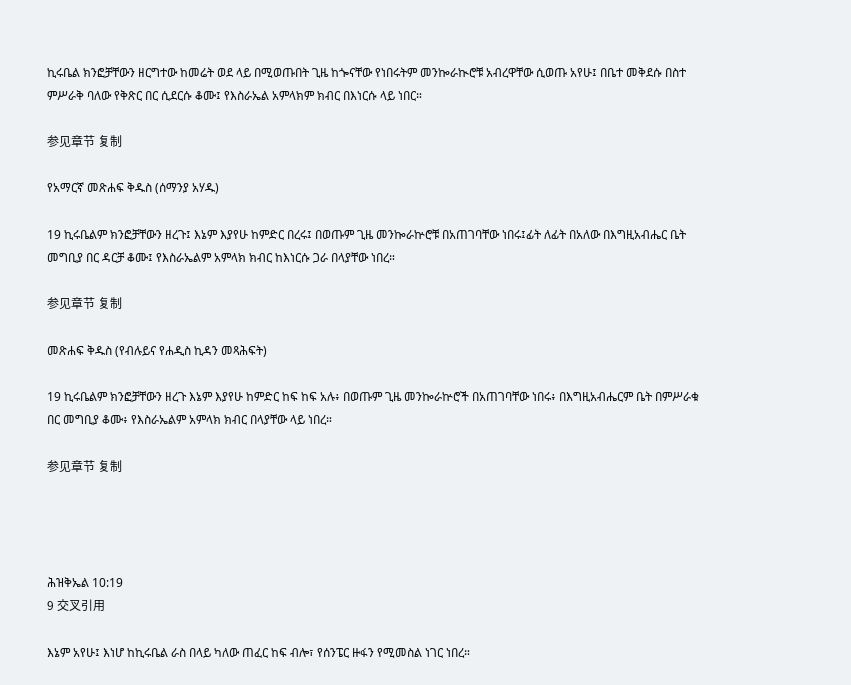ኪሩቤል ክንፎቻቸውን ዘርግተው ከመሬት ወደ ላይ በሚወጡበት ጊዜ ከጐናቸው የነበሩትም መንኰራኲሮቹ አብረዋቸው ሲወጡ አየሁ፤ በቤተ መቅደሱ በስተ ምሥራቅ ባለው የቅጽር በር ሲደርሱ ቆሙ፤ የእስራኤል አምላክም ክብር በእነርሱ ላይ ነበር።

参见章节 复制

የአማርኛ መጽሐፍ ቅዱስ (ሰማንያ አሃዱ)

19 ኪሩቤልም ክንፎቻቸውን ዘረጉ፤ እኔም እያየሁ ከምድር በረሩ፤ በወጡም ጊዜ መንኰራኵሮቹ በአጠገባቸው ነበሩ፤ፊት ለፊት በአለው በእግዚአብሔር ቤት መግቢያ በር ዳርቻ ቆሙ፤ የእስራኤልም አምላክ ክብር ከእነርሱ ጋራ በላያቸው ነበረ።

参见章节 复制

መጽሐፍ ቅዱስ (የብሉይና የሐዲስ ኪዳን መጻሕፍት)

19 ኪሩቤልም ክንፎቻቸውን ዘረጉ እኔም እያየሁ ከምድር ከፍ ከፍ አሉ፥ በወጡም ጊዜ መንኰራኵሮች በአጠገባቸው ነበሩ፥ በእግዚአብሔርም ቤት በምሥራቁ በር መግቢያ ቆሙ፥ የእስራኤልም አምላክ ክብር በላያቸው ላይ ነበረ።

参见章节 复制




ሕዝቅኤል 10:19
9 交叉引用

እኔም አየሁ፤ እነሆ ከኪሩቤል ራስ በላይ ካለው ጠፈር ከፍ ብሎ፣ የሰንፔር ዙፋን የሚመስል ነገር ነበረ።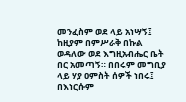መንፈስም ወደ ላይ አነሣኝ፤ ከዚያም በምሥራቅ በኩል ወዳለው ወደ እግዚአብሔር ቤት በር አመጣኝ። በበሩም መግቢያ ላይ ሃያ ዐምስት ሰዎች ነበሩ፤ በእነርሱም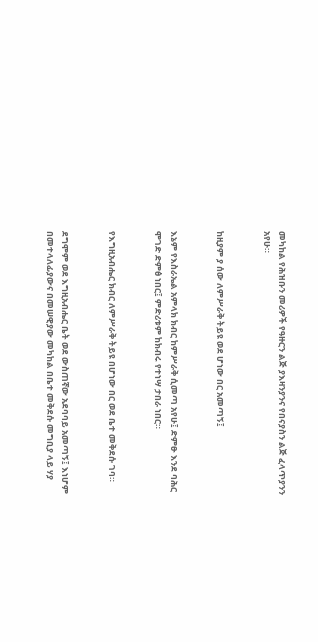መካከል የሕዝቡን መሪዎች የዓዙርን ልጅ ያእዛንያንና የበናያስን ልጅ ፈላጥያንን አየሁ።


ከዚያም ያ ሰው ለምሥራቅ ትይዩ ወደ ሆነው በር አመጣኝ፤


እኔም የእስራኤል አምላክ ክብር ከምሥራቅ ሲመጣ አየሁ፤ ድምፁ እንደ ባሕር ሞገድ ድምፅ ነበር፤ ምድሪቱም ከክብሩ የተነሣ ታበራ ነበር።


የእግዚአብሔር ክብር ለምሥራቅ ትይዩ በሆነው በር ወደ ቤተ መቅደሱ ገባ።


ደግሞም ወደ እግዚአብሔር ቤት ወደ ውስጠኛው አደባባይ አመጣኝ፤ እነሆም በመተላለፊያውና በመሠዊያው መካከል በቤተ መቅደሱ መግቢያ ላይ ሃያ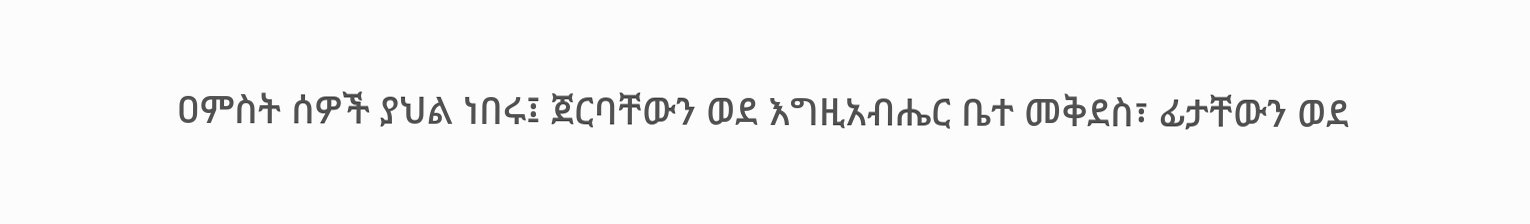ዐምስት ሰዎች ያህል ነበሩ፤ ጀርባቸውን ወደ እግዚአብሔር ቤተ መቅደስ፣ ፊታቸውን ወደ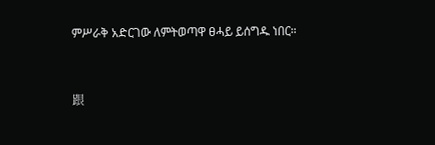ምሥራቅ አድርገው ለምትወጣዋ ፀሓይ ይሰግዱ ነበር።


跟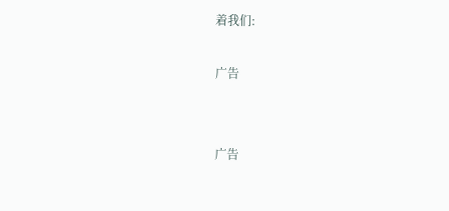着我们:

广告


广告